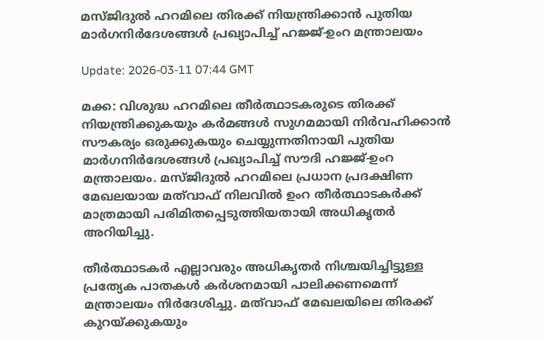മസ്ജിദുല്‍ ഹറമിലെ തിരക്ക് നിയന്ത്രിക്കാന്‍ പുതിയ മാര്‍ഗനിര്‍ദേശങ്ങള്‍ പ്രഖ്യാപിച്ച് ഹജ്ജ്-ഉംറ മന്ത്രാലയം

Update: 2026-03-11 07:44 GMT

മക്ക: വിശുദ്ധ ഹറമിലെ തീര്‍ത്ഥാടകരുടെ തിരക്ക് നിയന്ത്രിക്കുകയും കര്‍മങ്ങള്‍ സുഗമമായി നിര്‍വഹിക്കാന്‍ സൗകര്യം ഒരുക്കുകയും ചെയ്യുന്നതിനായി പുതിയ മാര്‍ഗനിര്‍ദേശങ്ങള്‍ പ്രഖ്യാപിച്ച് സൗദി ഹജ്ജ്-ഉംറ മന്ത്രാലയം. മസ്ജിദുല്‍ ഹറമിലെ പ്രധാന പ്രദക്ഷിണ മേഖലയായ മത്‌വാഫ് നിലവില്‍ ഉംറ തീര്‍ത്ഥാടകര്‍ക്ക് മാത്രമായി പരിമിതപ്പെടുത്തിയതായി അധികൃതര്‍ അറിയിച്ചു.

തീര്‍ത്ഥാടകര്‍ എല്ലാവരും അധികൃതര്‍ നിശ്ചയിച്ചിട്ടുള്ള പ്രത്യേക പാതകള്‍ കര്‍ശനമായി പാലിക്കണമെന്ന് മന്ത്രാലയം നിര്‍ദേശിച്ചു. മത്‌വാഫ് മേഖലയിലെ തിരക്ക് കുറയ്ക്കുകയും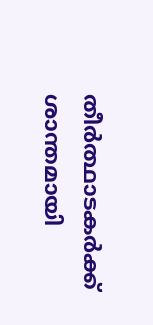തീര്‍ത്ഥാടകര്‍ക്ക് ശാന്തമായി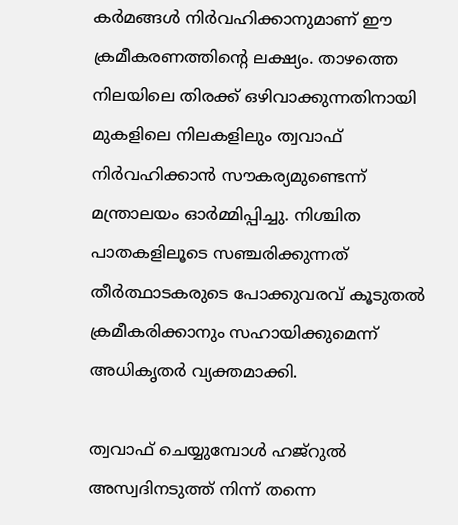കര്‍മങ്ങള്‍ നിര്‍വഹിക്കാനുമാണ് ഈ ക്രമീകരണത്തിന്റെ ലക്ഷ്യം. താഴത്തെ നിലയിലെ തിരക്ക് ഒഴിവാക്കുന്നതിനായി മുകളിലെ നിലകളിലും ത്വവാഫ് നിര്‍വഹിക്കാന്‍ സൗകര്യമുണ്ടെന്ന് മന്ത്രാലയം ഓര്‍മ്മിപ്പിച്ചു. നിശ്ചിത പാതകളിലൂടെ സഞ്ചരിക്കുന്നത് തീര്‍ത്ഥാടകരുടെ പോക്കുവരവ് കൂടുതല്‍ ക്രമീകരിക്കാനും സഹായിക്കുമെന്ന് അധികൃതര്‍ വ്യക്തമാക്കി.

ത്വവാഫ് ചെയ്യുമ്പോള്‍ ഹജ്‌റുല്‍ അസ്വദിനടുത്ത് നിന്ന് തന്നെ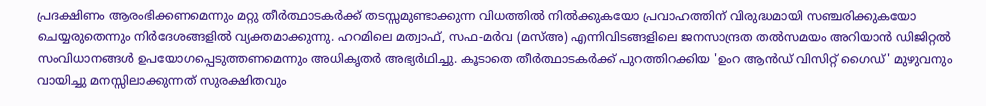പ്രദക്ഷിണം ആരംഭിക്കണമെന്നും മറ്റു തീര്‍ത്ഥാടകര്‍ക്ക് തടസ്സമുണ്ടാക്കുന്ന വിധത്തില്‍ നില്‍ക്കുകയോ പ്രവാഹത്തിന് വിരുദ്ധമായി സഞ്ചരിക്കുകയോ ചെയ്യരുതെന്നും നിര്‍ദേശങ്ങളില്‍ വ്യക്തമാക്കുന്നു. ഹറമിലെ മത്വാഫ്, സഫ-മര്‍വ (മസ്അ) എന്നിവിടങ്ങളിലെ ജനസാന്ദ്രത തല്‍സമയം അറിയാന്‍ ഡിജിറ്റല്‍ സംവിധാനങ്ങള്‍ ഉപയോഗപ്പെടുത്തണമെന്നും അധികൃതര്‍ അഭ്യര്‍ഥിച്ചു. കൂടാതെ തീര്‍ത്ഥാടകര്‍ക്ക് പുറത്തിറക്കിയ 'ഉംറ ആന്‍ഡ് വിസിറ്റ് ഗൈഡ്' മുഴുവനും വായിച്ചു മനസ്സിലാക്കുന്നത് സുരക്ഷിതവും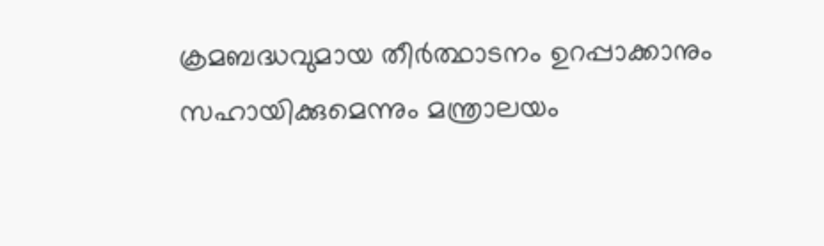ക്രമബദ്ധവുമായ തീര്‍ത്ഥാടനം ഉറപ്പാക്കാനും സഹായിക്കുമെന്നും മന്ത്രാലയം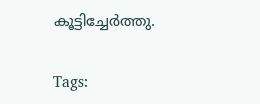കൂട്ടിച്ചേര്‍ത്തു.

Tags: